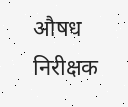औषध निरीक्षक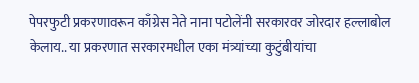पेपरफुटी प्रकरणावरून काँग्रेस नेते नाना पटोलेंनी सरकारवर जोरदार हल्लाबोल केलाय.. या प्रकरणात सरकारमधील एका मंत्र्यांच्या कुटुंबीयांचा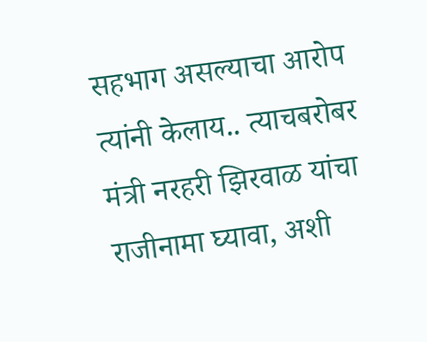सहभाग असल्याचा आरोप त्यांनी केलाय.. त्याचबरोबर मंत्री नरहरी झिरवाळ यांचा राजीनामा घ्यावा, अशी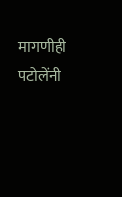मागणीही पटोलेंनी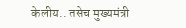केलीय.. तसेच मुख्यमंत्री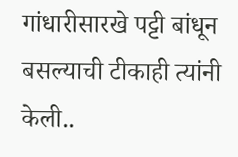गांधारीसारखे पट्टी बांधून बसल्याची टीकाही त्यांनी केली..